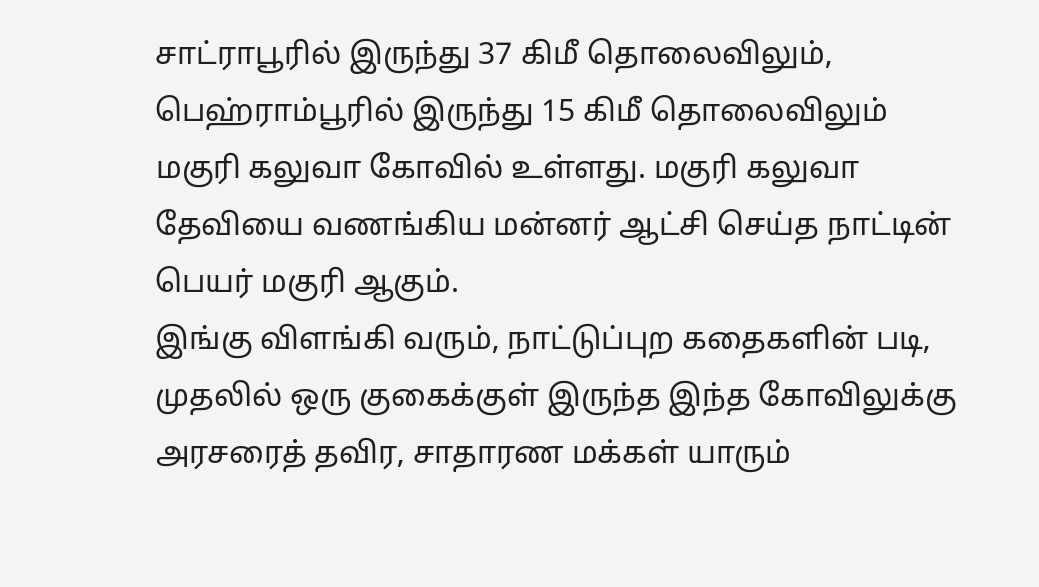சாட்ராபூரில் இருந்து 37 கிமீ தொலைவிலும், பெஹ்ராம்பூரில் இருந்து 15 கிமீ தொலைவிலும் மகுரி கலுவா கோவில் உள்ளது. மகுரி கலுவா தேவியை வணங்கிய மன்னர் ஆட்சி செய்த நாட்டின் பெயர் மகுரி ஆகும்.
இங்கு விளங்கி வரும், நாட்டுப்புற கதைகளின் படி, முதலில் ஒரு குகைக்குள் இருந்த இந்த கோவிலுக்கு அரசரைத் தவிர, சாதாரண மக்கள் யாரும்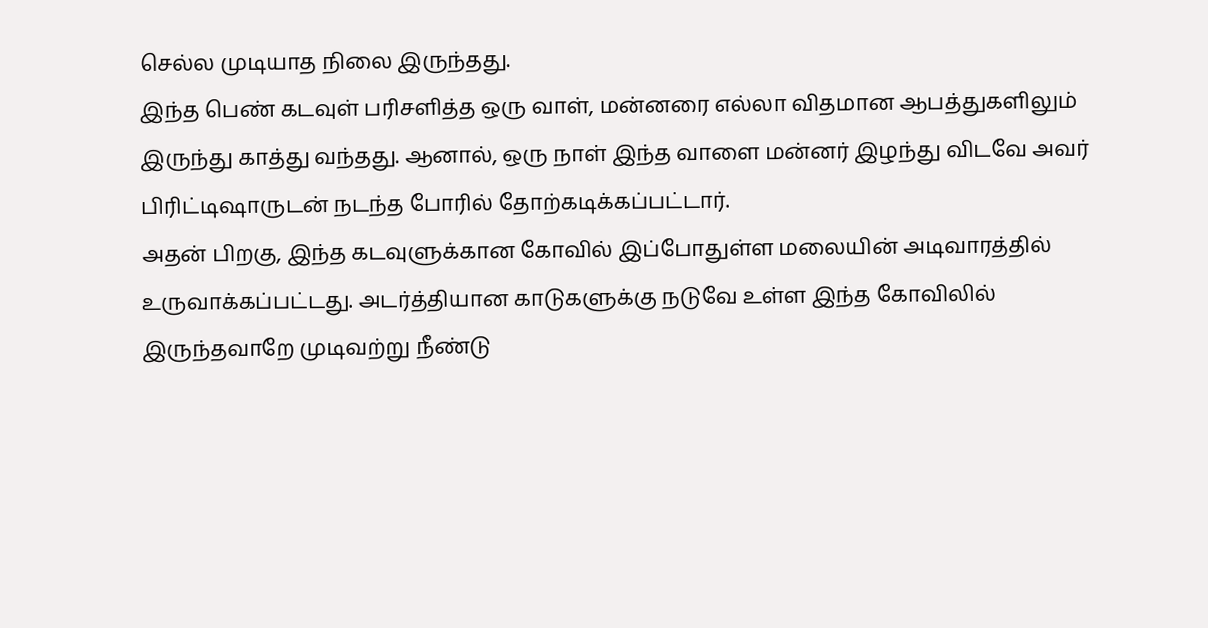செல்ல முடியாத நிலை இருந்தது.
இந்த பெண் கடவுள் பரிசளித்த ஒரு வாள், மன்னரை எல்லா விதமான ஆபத்துகளிலும் இருந்து காத்து வந்தது. ஆனால், ஒரு நாள் இந்த வாளை மன்னர் இழந்து விடவே அவர் பிரிட்டிஷாருடன் நடந்த போரில் தோற்கடிக்கப்பட்டார்.
அதன் பிறகு, இந்த கடவுளுக்கான கோவில் இப்போதுள்ள மலையின் அடிவாரத்தில் உருவாக்கப்பட்டது. அடர்த்தியான காடுகளுக்கு நடுவே உள்ள இந்த கோவிலில் இருந்தவாறே முடிவற்று நீண்டு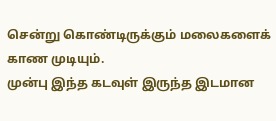சென்று கொண்டிருக்கும் மலைகளைக் காண முடியும்.
முன்பு இந்த கடவுள் இருந்த இடமான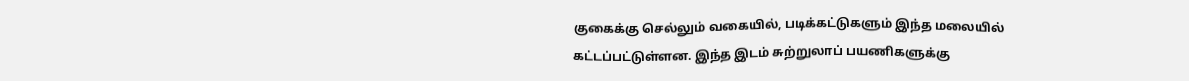குகைக்கு செல்லும் வகையில், படிக்கட்டுகளும் இந்த மலையில் கட்டப்பட்டுள்ளன. இந்த இடம் சுற்றுலாப் பயணிகளுக்கு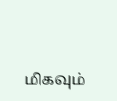மிகவும்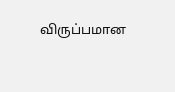விருப்பமான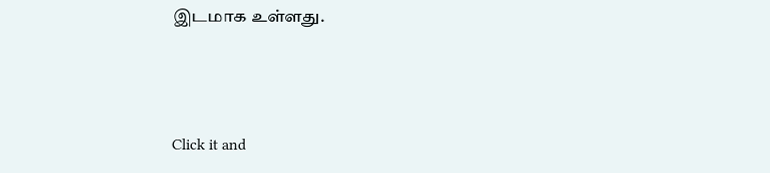இடமாக உள்ளது.



Click it and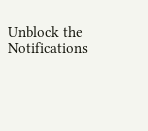Unblock the Notifications